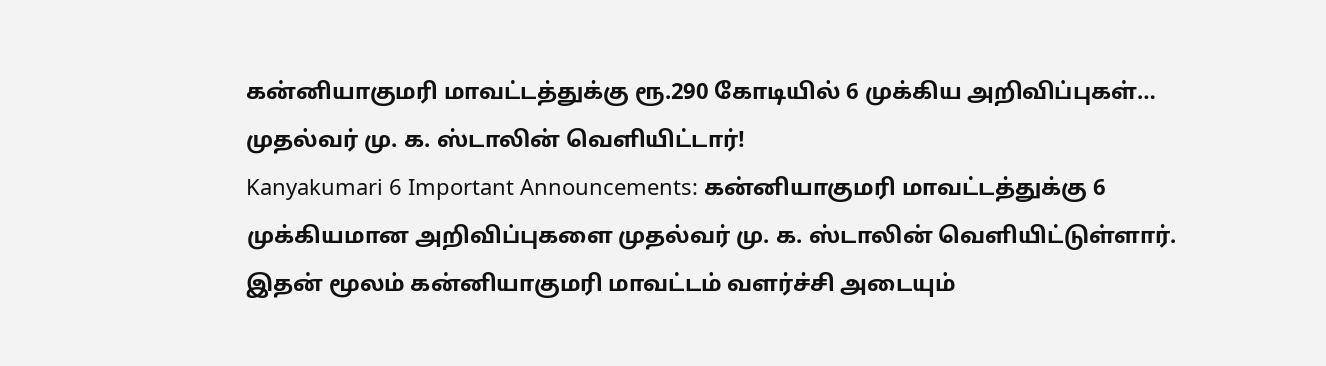கன்னியாகுமரி மாவட்டத்துக்கு ரூ.290 கோடியில் 6 முக்கிய அறிவிப்புகள்… முதல்வர் மு. க. ஸ்டாலின் வெளியிட்டார்!
Kanyakumari 6 Important Announcements: கன்னியாகுமரி மாவட்டத்துக்கு 6 முக்கியமான அறிவிப்புகளை முதல்வர் மு. க. ஸ்டாலின் வெளியிட்டுள்ளார். இதன் மூலம் கன்னியாகுமரி மாவட்டம் வளர்ச்சி அடையும்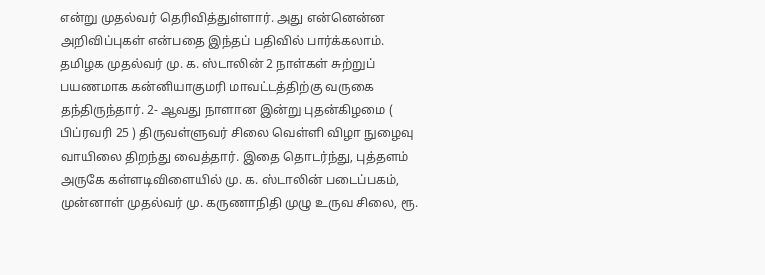என்று முதல்வர் தெரிவித்துள்ளார். அது என்னென்ன அறிவிப்புகள் என்பதை இந்தப் பதிவில் பார்க்கலாம்.
தமிழக முதல்வர் மு. க. ஸ்டாலின் 2 நாள்கள் சுற்றுப் பயணமாக கன்னியாகுமரி மாவட்டத்திற்கு வருகை தந்திருந்தார். 2- ஆவது நாளான இன்று புதன்கிழமை ( பிப்ரவரி 25 ) திருவள்ளுவர் சிலை வெள்ளி விழா நுழைவு வாயிலை திறந்து வைத்தார். இதை தொடர்ந்து, புத்தளம் அருகே கள்ளடிவிளையில் மு. க. ஸ்டாலின் படைப்பகம், முன்னாள் முதல்வர் மு. கருணாநிதி முழு உருவ சிலை, ரூ.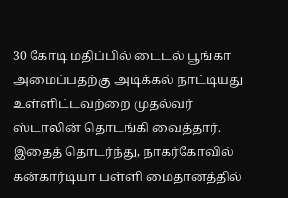30 கோடி மதிப்பில் டைடல் பூங்கா அமைப்பதற்கு அடிக்கல் நாட்டியது உள்ளிட்டவற்றை முதல்வர் ஸ்டாலின் தொடங்கி வைத்தார். இதைத் தொடர்ந்து, நாகர்கோவில் கன்கார்டியா பள்ளி மைதானத்தில்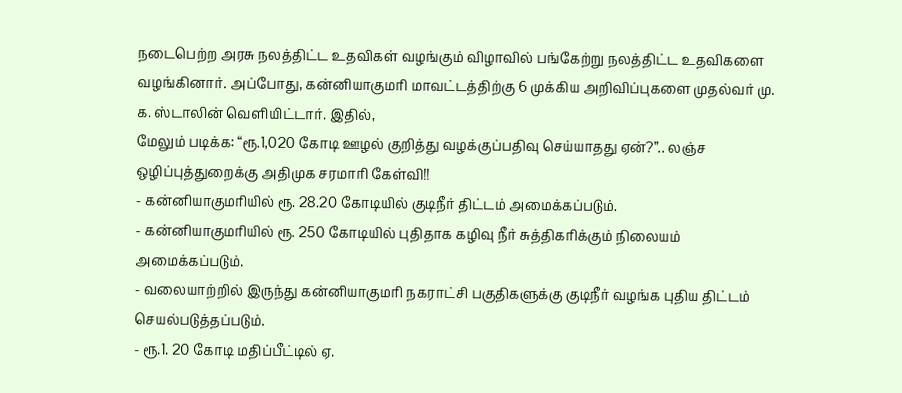நடைபெற்ற அரசு நலத்திட்ட உதவிகள் வழங்கும் விழாவில் பங்கேற்று நலத்திட்ட உதவிகளை வழங்கினார். அப்போது, கன்னியாகுமரி மாவட்டத்திற்கு 6 முக்கிய அறிவிப்புகளை முதல்வர் மு. க. ஸ்டாலின் வெளியிட்டார். இதில்,
மேலும் படிக்க: “ரூ.1,020 கோடி ஊழல் குறித்து வழக்குப்பதிவு செய்யாதது ஏன்?”.. லஞ்ச ஒழிப்புத்துறைக்கு அதிமுக சரமாரி கேள்வி!!
- கன்னியாகுமரியில் ரூ. 28.20 கோடியில் குடிநீர் திட்டம் அமைக்கப்படும்.
- கன்னியாகுமரியில் ரூ. 250 கோடியில் புதிதாக கழிவு நீர் சுத்திகரிக்கும் நிலையம் அமைக்கப்படும்.
- வலையாற்றில் இருந்து கன்னியாகுமரி நகராட்சி பகுதிகளுக்கு குடிநீர் வழங்க புதிய திட்டம் செயல்படுத்தப்படும்.
- ரூ.1. 20 கோடி மதிப்பீட்டில் ஏ.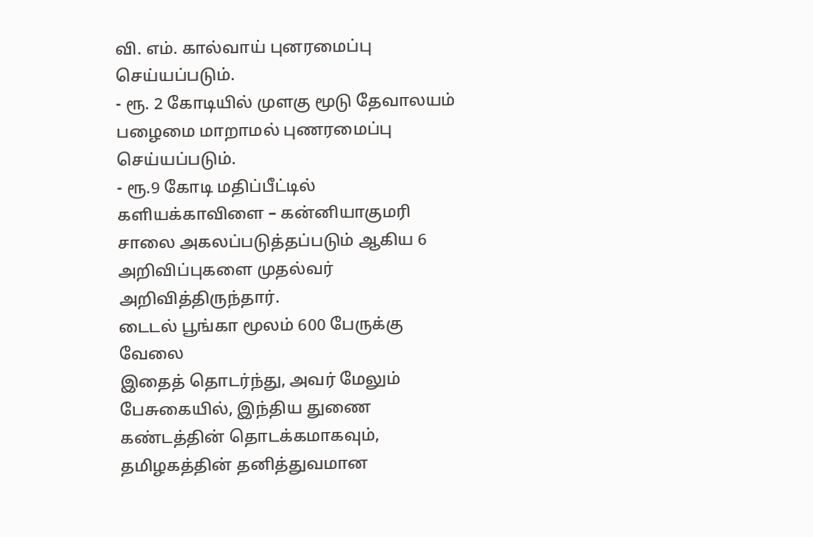வி. எம். கால்வாய் புனரமைப்பு செய்யப்படும்.
- ரூ. 2 கோடியில் முளகு மூடு தேவாலயம் பழைமை மாறாமல் புணரமைப்பு செய்யப்படும்.
- ரூ.9 கோடி மதிப்பீட்டில் களியக்காவிளை – கன்னியாகுமரி சாலை அகலப்படுத்தப்படும் ஆகிய 6 அறிவிப்புகளை முதல்வர் அறிவித்திருந்தார்.
டைடல் பூங்கா மூலம் 600 பேருக்கு வேலை
இதைத் தொடர்ந்து, அவர் மேலும் பேசுகையில், இந்திய துணை கண்டத்தின் தொடக்கமாகவும், தமிழகத்தின் தனித்துவமான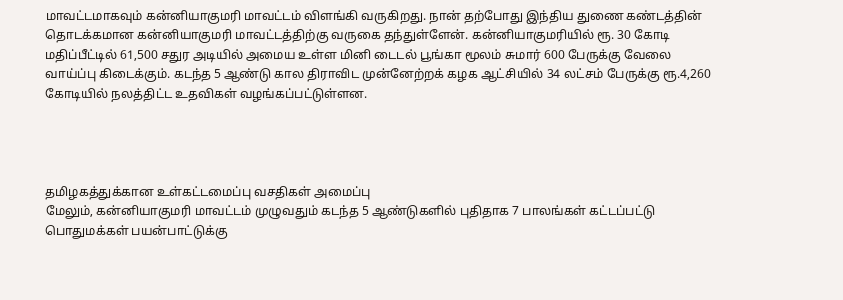மாவட்டமாகவும் கன்னியாகுமரி மாவட்டம் விளங்கி வருகிறது. நான் தற்போது இந்திய துணை கண்டத்தின் தொடக்கமான கன்னியாகுமரி மாவட்டத்திற்கு வருகை தந்துள்ளேன். கன்னியாகுமரியில் ரூ. 30 கோடி மதிப்பீட்டில் 61,500 சதுர அடியில் அமைய உள்ள மினி டைடல் பூங்கா மூலம் சுமார் 600 பேருக்கு வேலை வாய்ப்பு கிடைக்கும். கடந்த 5 ஆண்டு கால திராவிட முன்னேற்றக் கழக ஆட்சியில் 34 லட்சம் பேருக்கு ரூ.4,260 கோடியில் நலத்திட்ட உதவிகள் வழங்கப்பட்டுள்ளன.




தமிழகத்துக்கான உள்கட்டமைப்பு வசதிகள் அமைப்பு
மேலும், கன்னியாகுமரி மாவட்டம் முழுவதும் கடந்த 5 ஆண்டுகளில் புதிதாக 7 பாலங்கள் கட்டப்பட்டு பொதுமக்கள் பயன்பாட்டுக்கு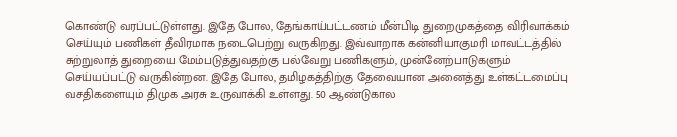கொண்டு வரப்பட்டுள்ளது. இதே போல, தேங்காய்பட்டணம் மீன்பிடி துறைமுகத்தை விரிவாக்கம் செய்யும் பணிகள் தீவிரமாக நடைபெற்று வருகிறது. இவ்வாறாக கன்னியாகுமரி மாவட்டத்தில் சுற்றுலாத் துறையை மேம்படுத்துவதற்கு பல்வேறு பணிகளும், முன்னேற்பாடுகளும் செய்யப்பட்டு வருகின்றன. இதே போல, தமிழகத்திற்கு தேவையான அனைத்து உள்கட்டமைப்பு வசதிகளையும் திமுக அரசு உருவாக்கி உள்ளது. 50 ஆண்டுகால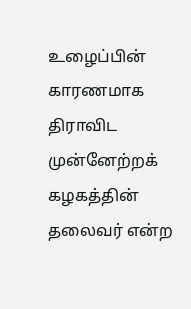உழைப்பின் காரணமாக திராவிட முன்னேற்றக் கழகத்தின் தலைவர் என்ற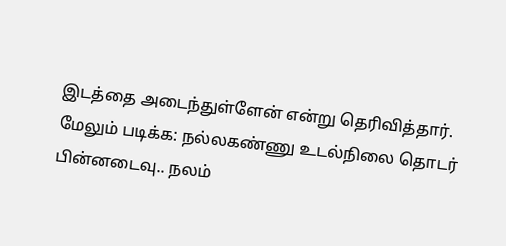இடத்தை அடைந்துள்ளேன் என்று தெரிவித்தார்.
மேலும் படிக்க: நல்லகண்ணு உடல்நிலை தொடர் பின்னடைவு.. நலம்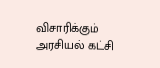விசாரிக்கும் அரசியல் கட்சி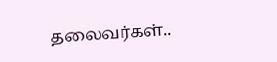தலைவர்கள்..